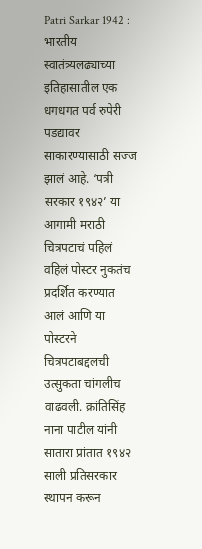Patri Sarkar 1942 : भारतीय स्वातंत्र्यलढ्याच्या इतिहासातील एक धगधगत पर्व रुपेरी पडद्यावर साकारण्यासाठी सज्ज झालं आहे. ‘पत्री सरकार १९४२’ या आगामी मराठी चित्रपटाचं पहिलं वहिलं पोस्टर नुकतंच प्रदर्शित करण्यात आलं आणि या पोस्टरने चित्रपटाबद्दलची उत्सुकता चांगलीच वाढवली. क्रांतिसिंह नाना पाटील यांनी सातारा प्रांतात १९४२ साली प्रतिसरकार स्थापन करून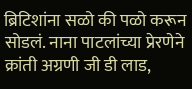ब्रिटिशांना सळो की पळो करून सोडलं. नाना पाटलांच्या प्रेरणेने क्रांती अग्रणी जी डी लाड,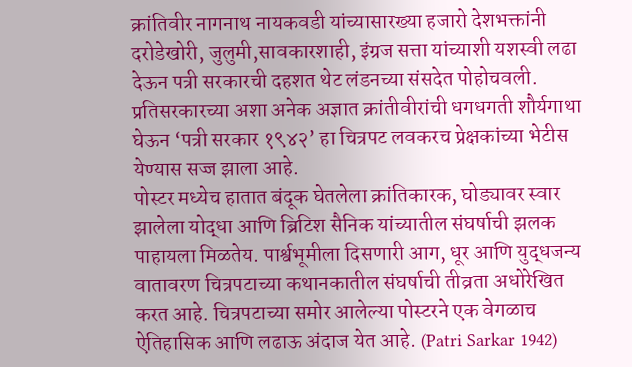क्रांतिवीर नागनाथ नायकवडी यांच्यासारख्या हजारो देशभक्तांनी दरोडेखोरी, जुलुमी,सावकारशाही, इंग्रज सत्ता यांच्याशी यशस्वी लढा देऊन पत्री सरकारची दहशत थेट लंडनच्या संसदेत पोहोचवली. प्रतिसरकारच्या अशा अनेक अज्ञात क्रांतीवीरांची धगधगती शौर्यगाथा घेऊन ‘पत्री सरकार १९४२’ हा चित्रपट लवकरच प्रेक्षकांच्या भेटीस येण्यास सज्ज झाला आहे.
पोस्टर मध्येच हातात बंदूक घेतलेला क्रांतिकारक, घोड्यावर स्वार झालेला योद्धा आणि ब्रिटिश सैनिक यांच्यातील संघर्षाची झलक पाहायला मिळतेय. पार्श्वभूमीला दिसणारी आग, धूर आणि युद्धजन्य वातावरण चित्रपटाच्या कथानकातील संघर्षाची तीव्रता अधोरेखित करत आहे. चित्रपटाच्या समोर आलेल्या पोस्टरने एक वेगळाच ऐतिहासिक आणि लढाऊ अंदाज येत आहे. (Patri Sarkar 1942)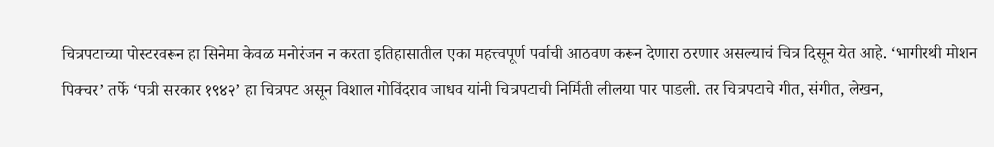चित्रपटाच्या पोस्टरवरून हा सिनेमा केवळ मनोरंजन न करता इतिहासातील एका महत्त्वपूर्ण पर्वाची आठवण करून देणारा ठरणार असल्याचं चित्र दिसून येत आहे. ‘भागीरथी मोशन पिक्चर’ तर्फे ‘पत्री सरकार १९४२’ हा चित्रपट असून विशाल गोविंदराव जाधव यांनी चित्रपटाची निर्मिती लीलया पार पाडली. तर चित्रपटाचे गीत, संगीत, लेखन,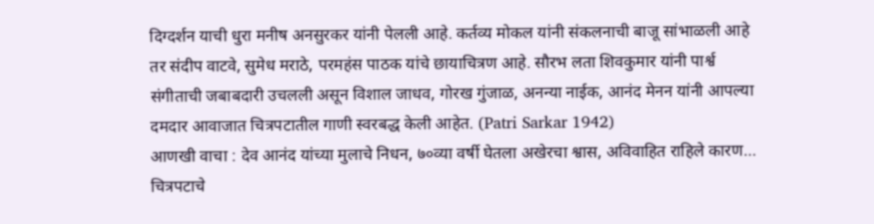दिग्दर्शन याची धुरा मनीष अनसुरकर यांनी पेलली आहे. कर्तव्य मोकल यांनी संकलनाची बाजू सांभाळली आहे तर संदीप वाटवे, सुमेध मराठे, परमहंस पाठक यांचे छायाचित्रण आहे. सौरभ लता शिवकुमार यांनी पार्श्व संगीताची जबाबदारी उचलली असून विशाल जाधव, गोरख गुंजाळ, अनन्या नाईक, आनंद मेनन यांनी आपल्या दमदार आवाजात चित्रपटातील गाणी स्वरबद्ध केली आहेत. (Patri Sarkar 1942)
आणखी वाचा : देव आनंद यांच्या मुलाचे निधन, ७०व्या वर्षी घेतला अखेरचा श्वास, अविवाहित राहिले कारण…
चित्रपटाचे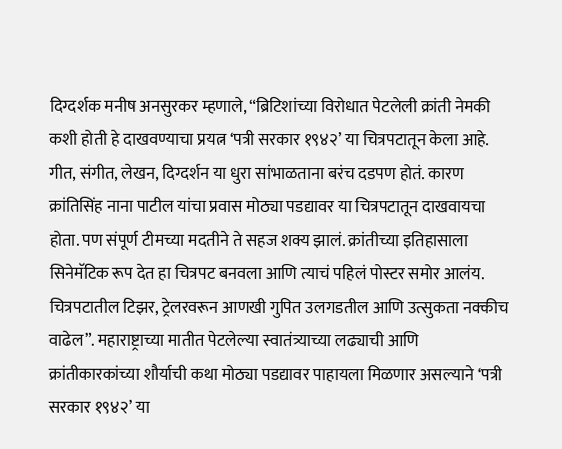दिग्दर्शक मनीष अनसुरकर म्हणाले, “ब्रिटिशांच्या विरोधात पेटलेली क्रांती नेमकी कशी होती हे दाखवण्याचा प्रयत्न ‘पत्री सरकार १९४२’ या चित्रपटातून केला आहे. गीत, संगीत, लेखन, दिग्दर्शन या धुरा सांभाळताना बरंच दडपण होतं. कारण क्रांतिसिंह नाना पाटील यांचा प्रवास मोठ्या पडद्यावर या चित्रपटातून दाखवायचा होता. पण संपूर्ण टीमच्या मदतीने ते सहज शक्य झालं. क्रांतीच्या इतिहासाला सिनेमॅटिक रूप देत हा चित्रपट बनवला आणि त्याचं पहिलं पोस्टर समोर आलंय. चित्रपटातील टिझर, ट्रेलरवरून आणखी गुपित उलगडतील आणि उत्सुकता नक्कीच वाढेल”. महाराष्ट्राच्या मातीत पेटलेल्या स्वातंत्र्याच्या लढ्याची आणि क्रांतीकारकांच्या शौर्याची कथा मोठ्या पडद्यावर पाहायला मिळणार असल्याने ‘पत्री सरकार १९४२’ या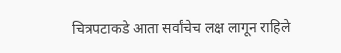चित्रपटाकडे आता सर्वांचेच लक्ष लागून राहिले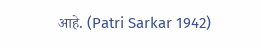आहे. (Patri Sarkar 1942)